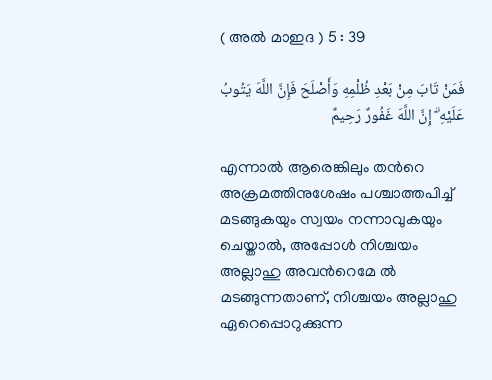( അൽ മാഇദ ) 5 : 39

فَمَنْ تَابَ مِنْ بَعْدِ ظُلْمِهِ وَأَصْلَحَ فَإِنَّ اللَّهَ يَتُوبُ عَلَيْهِ ۗ إِنَّ اللَّهَ غَفُورٌ رَحِيمٌ

എന്നാല്‍ ആരെങ്കിലും തന്‍റെ അക്രമത്തിനുശേഷം പശ്ചാത്തപിച്ച് മടങ്ങുകയും സ്വയം നന്നാവുകയും ചെയ്താല്‍, അപ്പോള്‍ നിശ്ചയം അല്ലാഹു അവന്‍റെമേ ല്‍ മടങ്ങുന്നതാണ്, നിശ്ചയം അല്ലാഹു ഏറെപ്പൊറുക്കുന്ന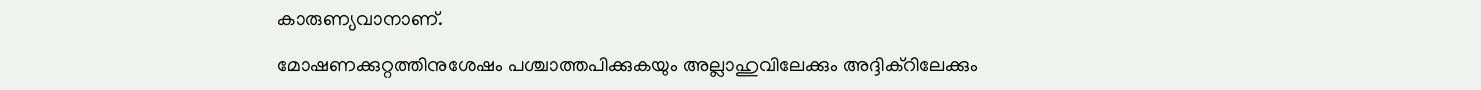കാരുണ്യവാനാണ്.

മോഷണക്കുറ്റത്തിനുശേഷം പശ്ചാത്തപിക്കുകയും അല്ലാഹുവിലേക്കും അദ്ദിക്റിലേക്കും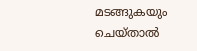മടങ്ങുകയും ചെയ്താല്‍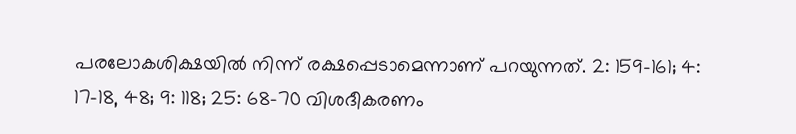പരലോകശിക്ഷയില്‍ നിന്ന് രക്ഷപ്പെടാമെന്നാണ് പറയുന്നത്. 2: 159-161; 4: 17-18, 48; 9: 118; 25: 68-70 വിശദീകരണം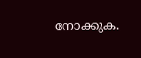നോക്കുക.